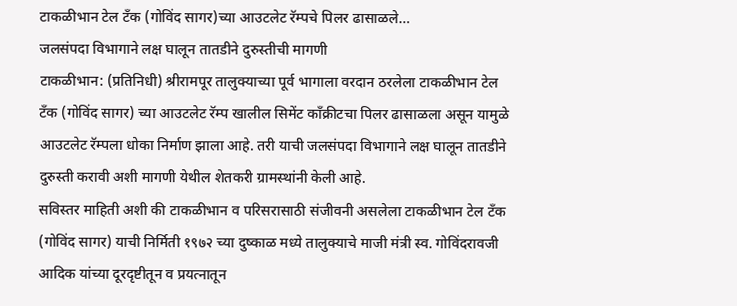टाकळीभान टेल टॅंक (गोविंद सागर)च्या आउटलेट रॅम्पचे पिलर ढासाळले…
जलसंपदा विभागाने लक्ष घालून तातडीने दुरुस्तीची मागणी
टाकळीभान: (प्रतिनिधी) श्रीरामपूर तालुक्याच्या पूर्व भागाला वरदान ठरलेला टाकळीभान टेल टॅंक (गोविंद सागर) च्या आउटलेट रॅम्प खालील सिमेंट काँक्रीटचा पिलर ढासाळला असून यामुळे आउटलेट रॅम्पला धोका निर्माण झाला आहे. तरी याची जलसंपदा विभागाने लक्ष घालून तातडीने दुरुस्ती करावी अशी मागणी येथील शेतकरी ग्रामस्थांनी केली आहे.
सविस्तर माहिती अशी की टाकळीभान व परिसरासाठी संजीवनी असलेला टाकळीभान टेल टॅंक (गोविंद सागर) याची निर्मिती १९७२ च्या दुष्काळ मध्ये तालुक्याचे माजी मंत्री स्व. गोविंदरावजी आदिक यांच्या दूरदृष्टीतून व प्रयत्नातून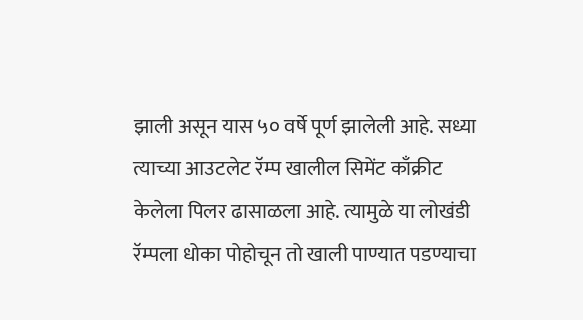झाली असून यास ५० वर्षे पूर्ण झालेली आहे. सध्या त्याच्या आउटलेट रॅम्प खालील सिमेंट काँक्रीट केलेला पिलर ढासाळला आहे. त्यामुळे या लोखंडी रॅम्पला धोका पोहोचून तो खाली पाण्यात पडण्याचा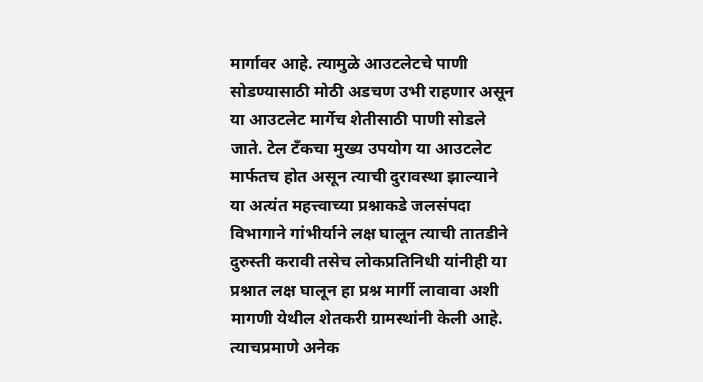मार्गावर आहे. त्यामुळे आउटलेटचे पाणी सोडण्यासाठी मोठी अडचण उभी राहणार असून या आउटलेट मार्गेच शेतीसाठी पाणी सोडले जाते. टेल टॅंकचा मुख्य उपयोग या आउटलेट मार्फतच होत असून त्याची दुरावस्था झाल्याने या अत्यंत महत्त्वाच्या प्रश्नाकडे जलसंपदा विभागाने गांभीर्याने लक्ष घालून त्याची तातडीने दुरुस्ती करावी तसेच लोकप्रतिनिधी यांनीही या प्रश्नात लक्ष घालून हा प्रश्न मार्गी लावावा अशी मागणी येथील शेतकरी ग्रामस्थांनी केली आहे. त्याचप्रमाणे अनेक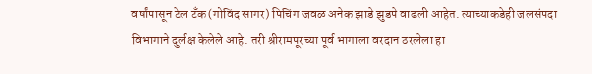वर्षांपासून टेल टॅंक(गोविंद सागर) पिचिंग जवळ अनेक झाडे झुडपे वाढली आहेत. त्याच्याकडेही जलसंपदा विभागाने दुर्लक्ष केलेले आहे. तरी श्रीरामपूरच्या पूर्व भागाला वरदान ठरलेला हा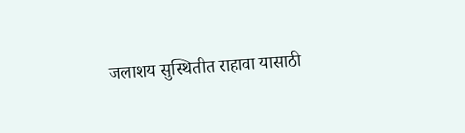जलाशय सुस्थितीत राहावा यासाठी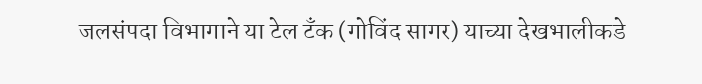जलसंपदा विभागाने या टेल टॅंक (गोविंद सागर) याच्या देखभालीकडे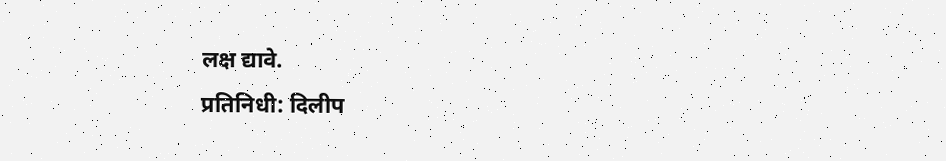लक्ष द्यावे.
प्रतिनिधी: दिलीप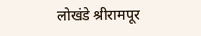लोखंडे श्रीरामपूर